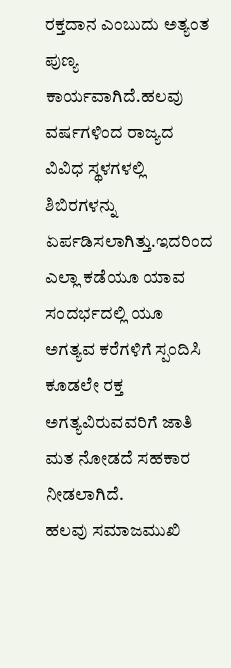ರಕ್ತದಾನ ಎಂಬುದು ಅತ್ಯಂತ ಪುಣ್ಯ ಕಾರ್ಯವಾಗಿದೆ.ಹಲವು ವರ್ಷಗಳಿಂದ ರಾಜ್ಯದ ವಿವಿಧ ಸ್ಥಳಗಳಲ್ಲಿ ಶಿಬಿರಗಳನ್ನು ಏರ್ಪಡಿಸಲಾಗಿತ್ತು.ಇದರಿಂದ ಎಲ್ಲಾ ಕಡೆಯೂ ಯಾವ ಸಂದರ್ಭದಲ್ಲಿ ಯೂ ಅಗತ್ಯವ ಕರೆಗಳಿಗೆ ಸ್ಪಂದಿಸಿ ಕೂಡಲೇ ರಕ್ತ ಅಗತ್ಯವಿರುವವರಿಗೆ ಜಾತಿ ಮತ ನೋಡದೆ ಸಹಕಾರ ನೀಡಲಾಗಿದೆ.
ಹಲವು ಸಮಾಜಮುಖಿ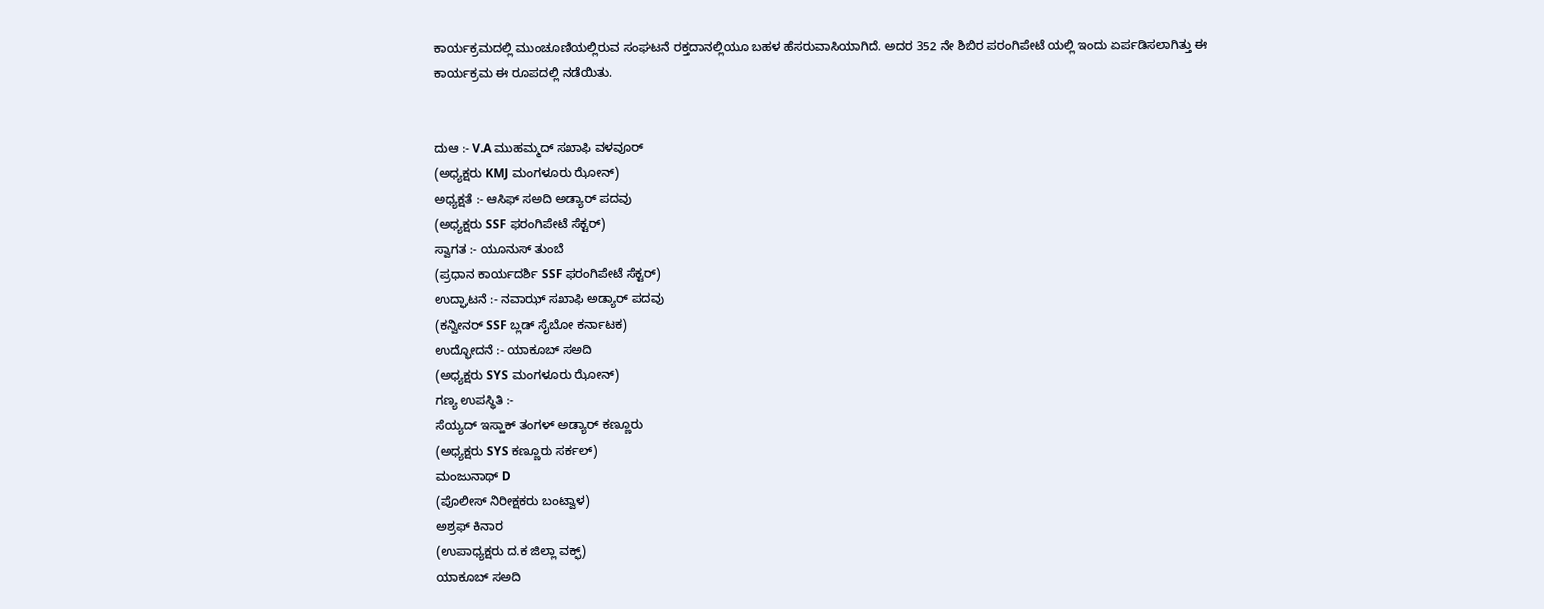ಕಾರ್ಯಕ್ರಮದಲ್ಲಿ ಮುಂಚೂಣಿಯಲ್ಲಿರುವ ಸಂಘಟನೆ ರಕ್ತದಾನಲ್ಲಿಯೂ ಬಹಳ ಹೆಸರುವಾಸಿಯಾಗಿದೆ. ಅದರ 352 ನೇ ಶಿಬಿರ ಪರಂಗಿಪೇಟೆ ಯಲ್ಲಿ ಇಂದು ಏರ್ಪಡಿಸಲಾಗಿತ್ತು ಈ ಕಾರ್ಯಕ್ರಮ ಈ ರೂಪದಲ್ಲಿ ನಡೆಯಿತು.


ದುಆ :- V.A ಮುಹಮ್ಮದ್ ಸಖಾಫಿ ವಳವೂರ್
(ಅಧ್ಯಕ್ಷರು KMJ ಮಂಗಳೂರು ಝೋನ್)
ಅಧ್ಯಕ್ಷತೆ :- ಆಸಿಫ್ ಸಅದಿ ಅಡ್ಯಾರ್ ಪದವು
(ಅಧ್ಯಕ್ಷರು SSF ಫರಂಗಿಪೇಟೆ ಸೆಕ್ಟರ್)
ಸ್ವಾಗತ :- ಯೂನುಸ್ ತುಂಬೆ
(ಪ್ರಧಾನ ಕಾರ್ಯದರ್ಶಿ SSF ಫರಂಗಿಪೇಟೆ ಸೆಕ್ಟರ್)
ಉದ್ಘಾಟನೆ :- ನವಾಝ್ ಸಖಾಫಿ ಅಡ್ಯಾರ್ ಪದವು
(ಕನ್ವೀನರ್ SSF ಬ್ಲಡ್ ಸೈಬೋ ಕರ್ನಾಟಕ)
ಉದ್ಭೋದನೆ :- ಯಾಕೂಬ್ ಸಅದಿ
(ಅಧ್ಯಕ್ಷರು SYS ಮಂಗಳೂರು ಝೋನ್)
ಗಣ್ಯ ಉಪಸ್ಥಿತಿ :-
ಸೆಯ್ಯದ್ ಇಸ್ಹಾಕ್ ತಂಗಳ್ ಅಡ್ಯಾರ್ ಕಣ್ಣೂರು
(ಅಧ್ಯಕ್ಷರು SYS ಕಣ್ಣೂರು ಸರ್ಕಲ್)
ಮಂಜುನಾಥ್ D
(ಪೊಲೀಸ್ ನಿರೀಕ್ಷಕರು ಬಂಟ್ವಾಳ)
ಅಶ್ರಫ್ ಕಿನಾರ
(ಉಪಾಧ್ಯಕ್ಷರು ದ.ಕ ಜಿಲ್ಲಾ ವಕ್ಫ್)
ಯಾಕೂಬ್ ಸಅದಿ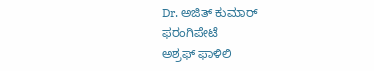Dr. ಅಜಿತ್ ಕುಮಾರ್ ಫರಂಗಿಪೇಟೆ
ಅಶ್ರಫ್ ಫಾಳಿಲಿ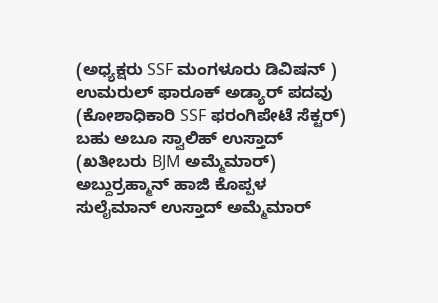(ಅಧ್ಯಕ್ಷರು SSF ಮಂಗಳೂರು ಡಿವಿಷನ್ )
ಉಮರುಲ್ ಫಾರೂಕ್ ಅಡ್ಯಾರ್ ಪದವು
(ಕೋಶಾಧಿಕಾರಿ SSF ಫರಂಗಿಪೇಟೆ ಸೆಕ್ಟರ್)
ಬಹು ಅಬೂ ಸ್ವಾಲಿಹ್ ಉಸ್ತಾದ್
(ಖತೀಬರು BJM ಅಮ್ಮೆಮಾರ್)
ಅಬ್ದುರ್ರಹ್ಮಾನ್ ಹಾಜಿ ಕೊಪ್ಪಳ
ಸುಲೈಮಾನ್ ಉಸ್ತಾದ್ ಅಮ್ಮೆಮಾರ್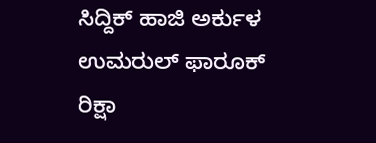ಸಿದ್ದಿಕ್ ಹಾಜಿ ಅರ್ಕುಳ
ಉಮರುಲ್ ಫಾರೂಕ್ ರಿಕ್ಷಾ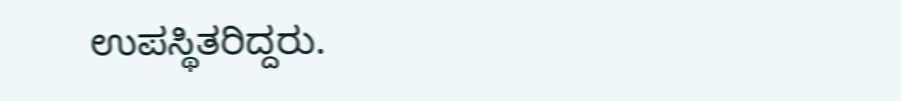ಉಪಸ್ಥಿತರಿದ್ದರು.